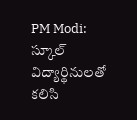PM Modi: స్కూల్‌ విద్యార్థినులతో కలిసి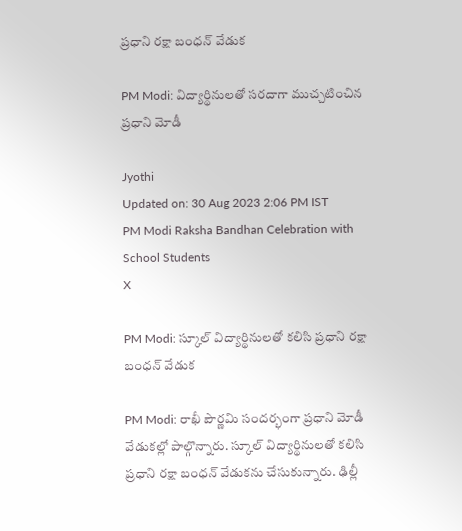ప్రధాని రక్షా బంధన్‌ వేడుక

PM Modi: విద్యార్థినులతో సరదాగా ముచ్చటించిన ప్రధాని మోడీ

Jyothi
Updated on: 30 Aug 2023 2:06 PM IST
PM Modi Raksha Bandhan Celebration with School Students
X

PM Modi: స్కూల్‌ విద్యార్థినులతో కలిసి ప్రధాని రక్షా బంధన్‌ వేడుక

PM Modi: రాఖీ పౌర్ణమి సందర్భంగా ప్రధాని మోడీ వేడుకల్లో పాల్గొన్నారు. స్కూల్‌ విద్యార్థినులతో కలిసి ప్రధాని రక్షా బంధన్‌ వేడుకను చేసుకున్నారు. ఢిల్లీ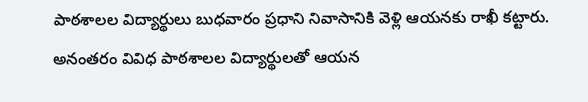పాఠశాలల విద్యార్థులు బుధవారం ప్రధాని నివాసానికి వెళ్లి ఆయనకు రాఖీ కట్టారు. అనంతరం వివిధ పాఠశాలల విద్యార్థులతో ఆయన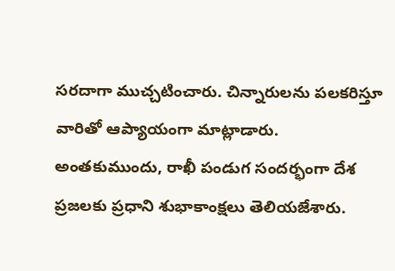సరదాగా ముచ్చటించారు. చిన్నారులను పలకరిస్తూ వారితో ఆప్యాయంగా మాట్లాడారు. అంతకుముందు, రాఖీ పండుగ సందర్భంగా దేశ ప్రజలకు ప్రధాని శుభాకాంక్షలు తెలియజేశారు.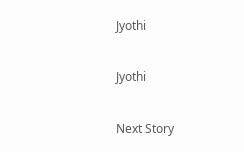Jyothi

Jyothi

Next Story